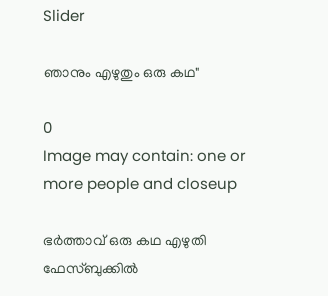Slider

ഞാനും എഴുതും ഒരു കഥ"

0
Image may contain: one or more people and closeup

ഭർത്താവ്‌ ഒരു കഥ എഴുതി ഫേസ്ബുക്കിൽ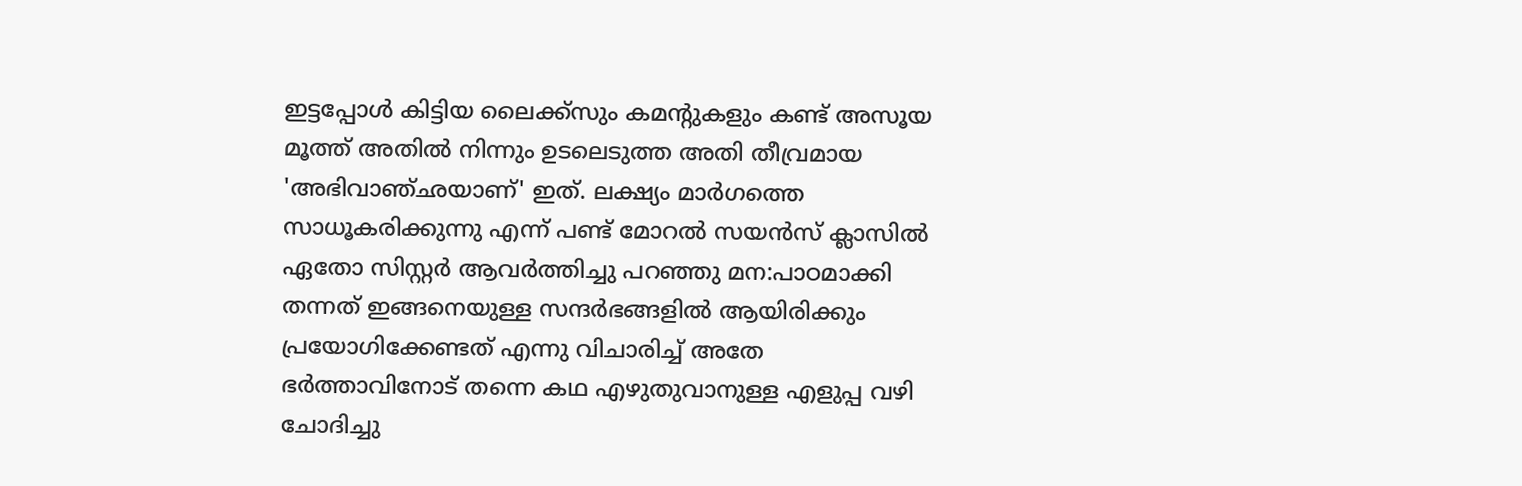ഇട്ടപ്പോൾ കിട്ടിയ ലൈക്ക്സും കമന്റുകളും കണ്ട്‌ അസൂയ മൂത്ത്‌ അതിൽ നിന്നും ഉടലെടുത്ത അതി തീവ്രമായ 'അഭിവാഞ്ഛയാണ്' ഇത്. ലക്ഷ്യം മാർഗത്തെ സാധൂകരിക്കുന്നു എന്ന്‌ പണ്ട് മോറൽ സയൻസ്‌ ക്ലാസിൽ ഏതോ സിസ്റ്റർ ആവർത്തിച്ചു പറഞ്ഞു മന:പാഠമാക്കി തന്നത് ഇങ്ങനെയുള്ള സന്ദർഭങ്ങളിൽ ആയിരിക്കും പ്രയോഗിക്കേണ്ടത്‌ എന്നു വിചാരിച്ച്‌ അതേ ഭർത്താവിനോട്‌ തന്നെ കഥ എഴുതുവാനുള്ള എളുപ്പ വഴി ചോദിച്ചു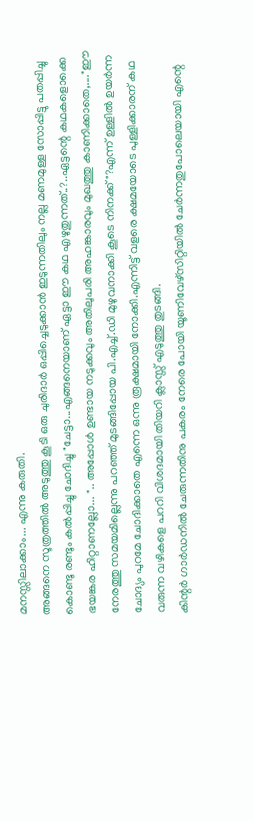മനസ്സിലാക്കാം... എന്നു കരുതി.
അങ്ങനെ സൂത്രത്തിൽ അടുത്തു കൂടി ഒരു ചുരിദാർ ഒപ്പിച്ചെടുക്കാൻ ഇടുന്നതിലും നല്ല മണമുള്ള സോപ്പിട്ടു പതപ്പിച്ചു കൊണ്ടു രണ്ടും കൽപ്പിച്ചു ചോദിച്ചു "ചേട്ടാ...എങ്ങനെയാണ് ഏട്ടാ ഈ കഥ എഴുതുന്നത്‌..?..ഏട്ടന്റെ കഥകളൊക്കെ ഭയങ്കര ഹിറ്റാണല്ലോ... ".. അപ്പോൾ ഉണ്ടായ നടുക്കവും അതിലുപരി അഹങ്കാരവും മുഖത്തു കാണിക്കാതെ,...."ഈ നേരത്തു സമയമില്ലെന്നു പറഞ്ഞ്‌ മുടങ്ങിപ്പോയ പി.എച്ച്‌.ഡി മുഴുവനാക്കി കൂടെ നിനക്ക്‌ "?എന്ന്‌ ഉള്ളിൽ ഉയർന്ന ചോദ്യം പുറമേ ചോദിക്കാതെ എന്നെ ഒന്നു രൂക്ഷമായി നോക്കി.എന്നിട്ട്‌ വളരെ ക്ഷമയോടെ പുള്ളിക്കാരന് കഥ വരുന്ന വഴികളെ പററി വിശദമായി തിയറി ക്ലാസ്സ്‌ എടുത്തു തുടങ്ങി.
കിന്റർ ഗാർഡനിൽ ചേരുന്നതിനു പകരം നേരെ പോയി യൂണിവേഴ്‌സിറ്റിയിൽ ചേർന്നതുപോലെയായി എന്റെ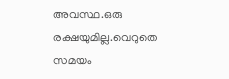അവസ്ഥ.ഒരു രക്ഷയുമില്ല.വെറുതെ സമയം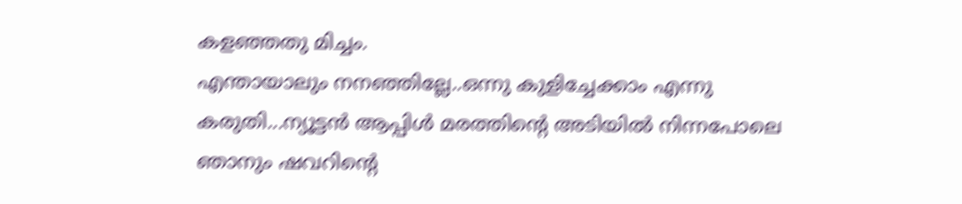കളഞ്ഞതു മിച്ചം.
എന്തായാലും നനഞ്ഞില്ലേ..ഒന്നു കുളിച്ചേക്കാം എന്നു കരുതി...ന്യൂട്ടൻ ആപ്പിൾ മരത്തിന്റെ അടിയിൽ നിന്നപോലെ ഞാനും ഷവറിന്റെ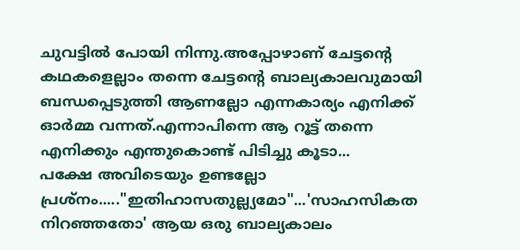ചുവട്ടിൽ പോയി നിന്നു.അപ്പോഴാണ്‌ ചേട്ടന്റെ കഥകളെല്ലാം തന്നെ ചേട്ടന്റെ ബാല്യകാലവുമായി ബന്ധപ്പെടുത്തി ആണല്ലോ എന്നകാര്യം എനിക്ക്‌ ഓർമ്മ വന്നത്‌.എന്നാപിന്നെ ആ റൂട്ട്‌ തന്നെ എനിക്കും എന്തുകൊണ്ട്‌ പിടിച്ചു കൂടാ...
പക്ഷേ അവിടെയും ഉണ്ടല്ലോ പ്രശ്നം....."ഇതിഹാസതുല്ല്യമോ"...'സാഹസികത നിറഞ്ഞതോ' ആയ ഒരു ബാല്യകാലം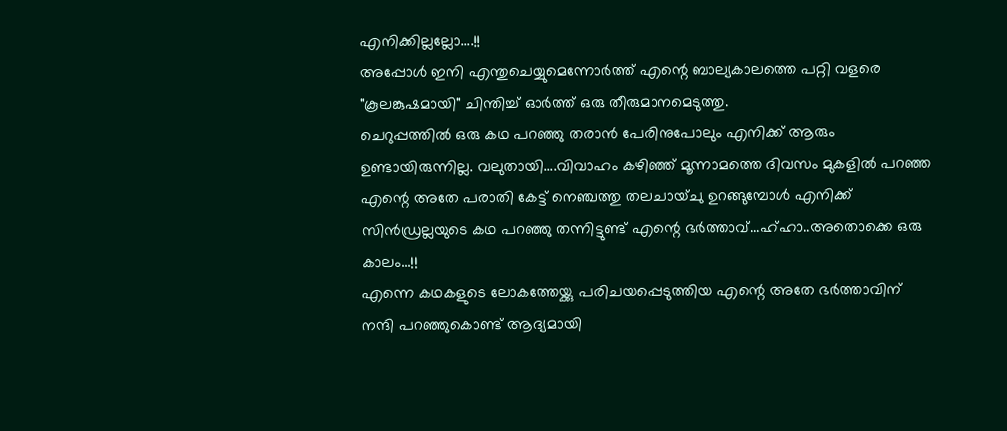എനിക്കില്ലല്ലോ....!!
അപ്പോൾ ഇനി എന്തുചെയ്യുമെന്നോർത്ത്‌ എന്റെ ബാല്യകാലത്തെ പറ്റി വളരെ "കൂലങ്കുഷമായി" ചിന്തിച്ച്‌ ഓർത്ത്‌ ഒരു തീരുമാനമെടുത്തു.
ചെറുപ്പത്തിൽ ഒരു കഥ പറഞ്ഞു തരാൻ പേരിനുപോലും എനിക്ക്‌ ആരും ഉണ്ടായിരുന്നില്ല. വലുതായി....വിവാഹം കഴിഞ്ഞ്‌ മൂന്നാമത്തെ ദിവസം മുകളിൽ പറഞ്ഞ എന്റെ അതേ പരാതി കേട്ട് നെഞ്ചത്തു തലചായ്‌ചു ഉറങ്ങുമ്പോൾ എനിക്ക്‌ സിൻഡ്രല്ലയുടെ കഥ പറഞ്ഞു തന്നിട്ടുണ്ട്‌ എന്റെ ഭർത്താവ്...ഹ്ഹാ..അതൊക്കെ ഒരു കാലം...!!
എന്നെ കഥകളുടെ ലോകത്തേയ്ക്കു പരിചയപ്പെടുത്തിയ എന്റെ അതേ ഭർത്താവിന്‌ നന്ദി പറഞ്ഞുകൊണ്ട്‌ ആദ്യമായി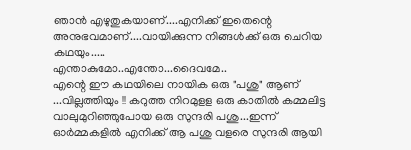ഞാൻ എഴുതുകയാണ്....എനിക്ക് ഇതെന്റെ അനുഭവമാണ്....വായിക്കുന്ന നിങ്ങൾക്ക് ഒരു ചെറിയ കഥയും.....
എന്താകുമോ..എന്തോ...ദൈവമേ..
എന്റെ ഈ കഥയിലെ നായിക ഒരു "പശു" ആണ്‌ ...വില്ലത്തിയും !! കറുത്ത നിറമുളള ഒരു കാതിൽ കമ്മലിട്ട വാലുമുറിഞ്ഞുപോയ ഒരു സുന്ദരി പശു...ഇന്ന്‌ ഓർമ്മകളിൽ എനിക്ക് ആ പശു വളരെ സുന്ദരി ആയി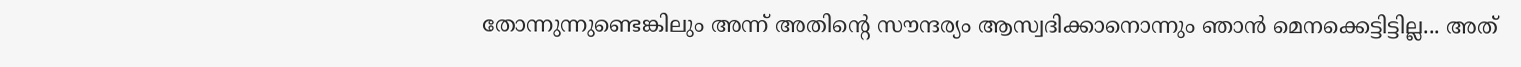തോന്നുന്നുണ്ടെങ്കിലും അന്ന്‌ അതിന്റെ സൗന്ദര്യം ആസ്വദിക്കാനൊന്നും ഞാൻ മെനക്കെട്ടിട്ടില്ല... അത്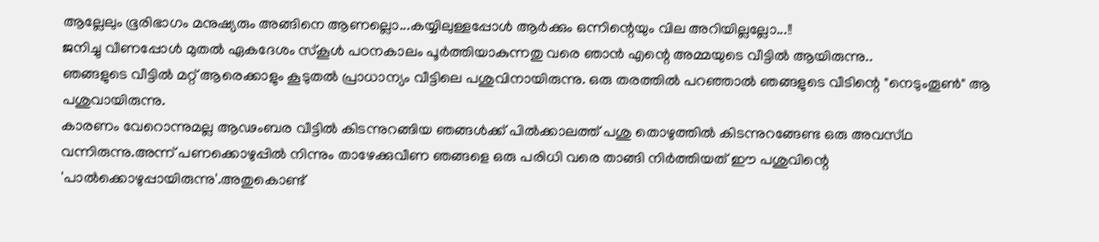ആല്ലേലും ഭൂരിഭാഗം മനുഷ്യരും അങ്ങിനെ ആണല്ലൊ...കയ്യിലുള്ളപ്പോൾ ആർക്കും ഒന്നിന്റെയും വില അറിയില്ലല്ലോ...!!
ജനിച്ചു വീണപ്പോൾ മുതൽ ഏകദേശം സ്കൂൾ പഠനകാലം പൂർത്തിയാകുന്നതു വരെ ഞാൻ എന്റെ അമ്മയുടെ വീട്ടിൽ ആയിരുന്നു..
ഞങ്ങളുടെ വീട്ടിൽ മറ്റ്‌ ആരെക്കാളും കൂടുതൽ പ്രാധാന്യം വീട്ടിലെ പശുവിനായിരുന്നു. ഒരു തരത്തിൽ പറഞ്ഞാൽ ഞങ്ങളുടെ വീടിന്റെ "നെടുംതൂൺ" ആ പശുവായിരുന്നു.
കാരണം വേറൊന്നുമല്ല ആഢംബര വീട്ടിൽ കിടന്നുറങ്ങിയ ഞങ്ങൾക്ക് പിൽക്കാലത്ത്‌ പശു തൊഴുത്തിൽ കിടന്നുറങ്ങേണ്ട ഒരു അവസ്‌ഥ വന്നിരുന്നു.അന്ന്‌ പണക്കൊഴുപ്പിൽ നിന്നും താഴേക്കുവീണ ഞങ്ങളെ ഒരു പരിധി വരെ താങ്ങി നിർത്തിയത് ഈ പശുവിന്റെ 'പാൽക്കൊഴുപ്പായിരുന്നു'.അതുകൊണ്ട്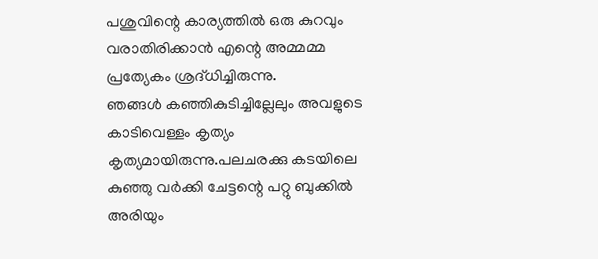പശുവിന്റെ കാര്യത്തിൽ ഒരു കുറവും വരാതിരിക്കാൻ എന്റെ അമ്മമ്മ പ്രത്യേകം ശ്രദ്‌ധിച്ചിരുന്നു.
ഞങ്ങൾ കഞ്ഞികുടിച്ചില്ലേലും അവളുടെ കാടിവെള്ളം കൃത്യം കൃത്യമായിരുന്നു.പലചരക്കു കടയിലെ കുഞ്ഞു വർക്കി ചേട്ടന്റെ പറ്റു ബുക്കിൽ അരിയും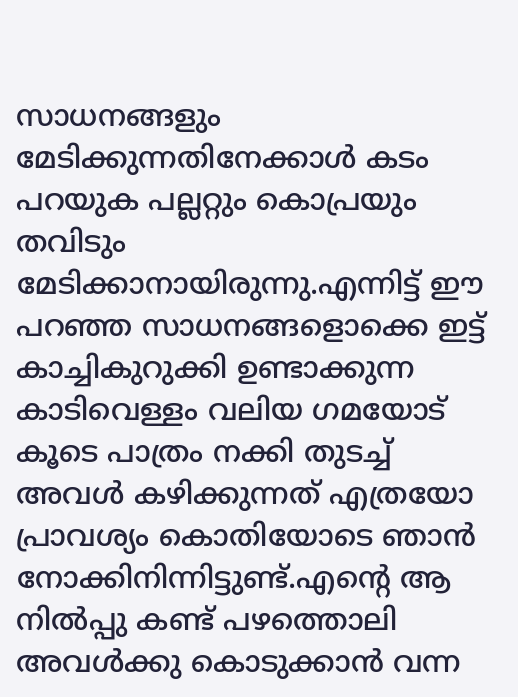സാധനങ്ങളും മേടിക്കുന്നതിനേക്കാൾ കടം പറയുക പല്ലറ്റും കൊപ്രയും തവിടും മേടിക്കാനായിരുന്നു.എന്നിട്ട്‌ ഈ പറഞ്ഞ സാധനങ്ങളൊക്കെ ഇട്ട് കാച്ചികുറുക്കി ഉണ്ടാക്കുന്ന കാടിവെള്ളം വലിയ ഗമയോട് കൂടെ പാത്രം നക്കി തുടച്ച് അവൾ കഴിക്കുന്നത് എത്രയോ പ്രാവശ്യം കൊതിയോടെ ഞാൻ നോക്കിനിന്നിട്ടുണ്ട്‌.എന്റെ ആ നിൽപ്പു കണ്ട് പഴത്തൊലി അവൾക്കു കൊടുക്കാൻ വന്ന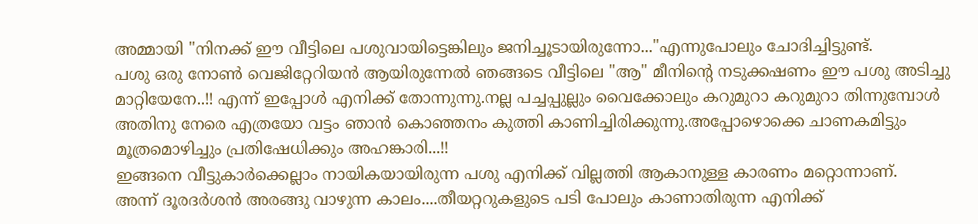അമ്മായി "നിനക്ക് ഈ വീട്ടിലെ പശുവായിട്ടെങ്കിലും ജനിച്ചൂടായിരുന്നോ..."എന്നുപോലും ചോദിച്ചിട്ടുണ്ട്‌.
പശു ഒരു നോൺ വെജിറ്റേറിയൻ ആയിരുന്നേൽ ഞങ്ങടെ വീട്ടിലെ "ആ" മീനിന്റെ നടുക്കഷണം ഈ പശു അടിച്ചു മാറ്റിയേനേ..!! എന്ന്‌ ഇപ്പോൾ എനിക്ക്‌ തോന്നുന്നു.നല്ല പച്ചപ്പുല്ലും വൈക്കോലും കറുമുറാ കറുമുറാ തിന്നുമ്പോൾ അതിനു നേരെ എത്രയോ വട്ടം ഞാൻ കൊഞ്ഞനം കുത്തി കാണിച്ചിരിക്കുന്നു.അപ്പോഴൊക്കെ ചാണകമിട്ടും മൂത്രമൊഴിച്ചും പ്രതിഷേധിക്കും അഹങ്കാരി...!!
ഇങ്ങനെ വീട്ടുകാർക്കെല്ലാം നായികയായിരുന്ന പശു എനിക്ക് വില്ലത്തി ആകാനുള്ള കാരണം മറ്റൊന്നാണ്.
അന്ന് ദൂരദർശൻ അരങ്ങു വാഴുന്ന കാലം....തീയറ്ററുകളുടെ പടി പോലും കാണാതിരുന്ന എനിക്ക്‌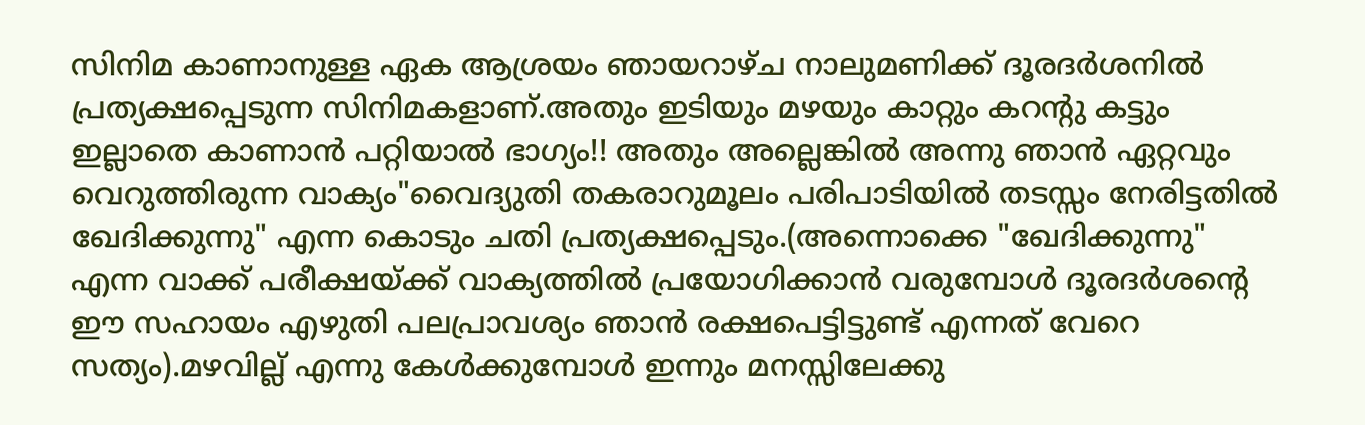സിനിമ കാണാനുള്ള ഏക ആശ്രയം ഞായറാഴ്ച നാലുമണിക്ക് ദൂരദർശനിൽ പ്രത്യക്ഷപ്പെടുന്ന സിനിമകളാണ്.അതും ഇടിയും മഴയും കാറ്റും കറന്റു കട്ടും ഇല്ലാതെ കാണാൻ പറ്റിയാൽ ഭാഗ്യം!! അതും അല്ലെങ്കിൽ അന്നു ഞാൻ ഏറ്റവും വെറുത്തിരുന്ന വാക്യം"വൈദ്യുതി തകരാറുമൂലം പരിപാടിയിൽ തടസ്സം നേരിട്ടതിൽ ഖേദിക്കുന്നു" എന്ന കൊടും ചതി പ്രത്യക്ഷപ്പെടും.(അന്നൊക്കെ "ഖേദിക്കുന്നു" എന്ന വാക്ക്‌ പരീക്ഷയ്‌ക്ക്‌ വാക്യത്തിൽ പ്രയോഗിക്കാൻ വരുമ്പോൾ ദൂരദർശന്റെ ഈ സഹായം എഴുതി പലപ്രാവശ്യം ഞാൻ രക്ഷപെട്ടിട്ടുണ്ട് എന്നത് വേറെ സത്യം).മഴവില്ല് എന്നു കേൾക്കുമ്പോൾ ഇന്നും മനസ്സിലേക്കു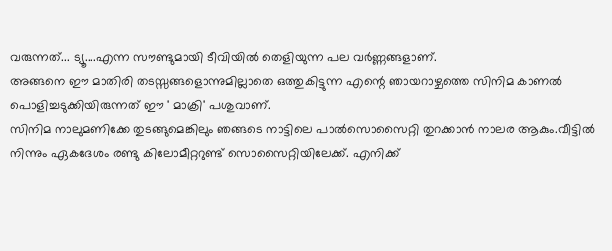വരുന്നത്... ട്യൂ....എന്ന സൗണ്ടുമായി ടീവിയിൽ തെളിയുന്ന പല വർണ്ണങ്ങളാണ്.
അങ്ങനെ ഈ മാതിരി തടസ്സങ്ങളൊന്നുമില്ലാതെ ഒത്തുകിട്ടുന്ന എന്റെ ഞായറാഴ്ചത്തെ സിനിമ കാണൽ പൊളിച്ചടുക്കിയിരുന്നത് ഈ ' മാക്രി' പശുവാണ്.
സിനിമ നാലുമണിക്കേ തുടങ്ങുമെങ്കിലും ഞങ്ങടെ നാട്ടിലെ പാൽസൊസൈറ്റി തുറക്കാൻ നാലര ആകും.വീട്ടിൽ നിന്നും ഏകദേശം രണ്ടു കിലോമീറ്ററുണ്ട് സൊസൈറ്റിയിലേക്ക്. എനിക്ക്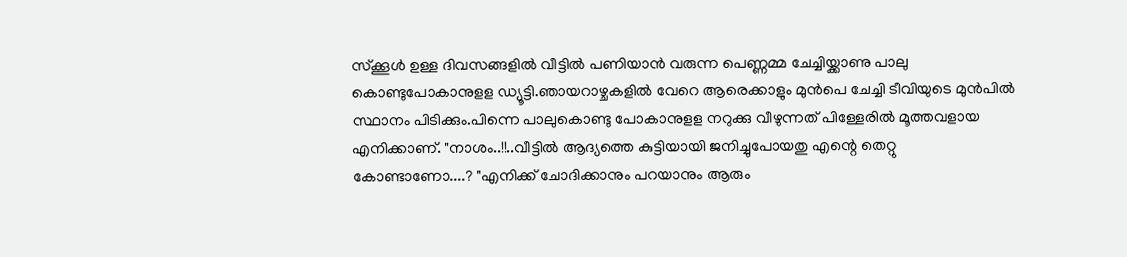സ്ക്കൂൾ ഉള്ള ദിവസങ്ങളിൽ വീട്ടിൽ പണിയാൻ വരുന്ന പെണ്ണമ്മ ചേച്ചിയ്ക്കാണു പാലു കൊണ്ടുപോകാനുളള ഡ്യൂട്ടി.ഞായറാഴ്ചകളിൽ വേറെ ആരെക്കാളും മുൻപെ ചേച്ചി ടീവിയുടെ മുൻപിൽ സ്ഥാനം പിടിക്കും.പിന്നെ പാലുകൊണ്ടു പോകാനുളള നറുക്കു വീഴുന്നത് പിള്ളേരിൽ മൂത്തവളായ എനിക്കാണ്. "നാശം..!!..വീട്ടിൽ ആദ്യത്തെ കുട്ടിയായി ജനിച്ചുപോയതു എന്റെ തെറ്റു കോണ്ടാണോ....? "എനിക്ക് ചോദിക്കാനും പറയാനും ആരും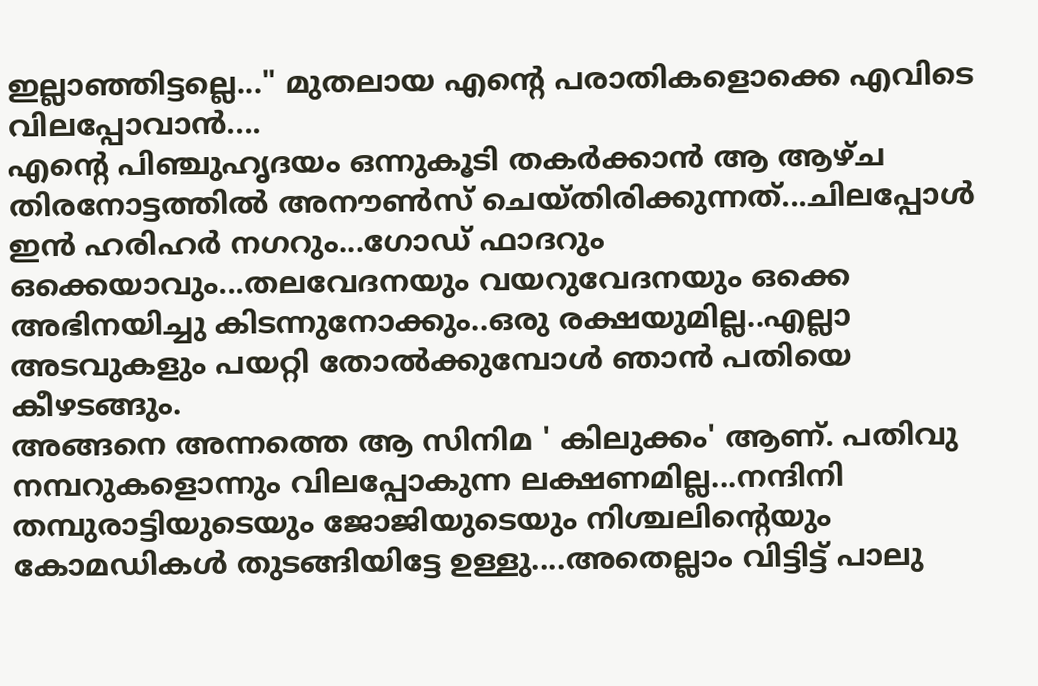ഇല്ലാഞ്ഞിട്ടല്ലെ..." മുതലായ എന്റെ പരാതികളൊക്കെ എവിടെ വിലപ്പോവാൻ....
എന്റെ പിഞ്ചുഹൃദയം ഒന്നുകൂടി തകർക്കാൻ ആ ആഴ്ച തിരനോട്ടത്തിൽ അനൗൺസ് ചെയ്തിരിക്കുന്നത്...ചിലപ്പോൾ ഇൻ ഹരിഹർ നഗറും...ഗോഡ് ഫാദറും ഒക്കെയാവും...തലവേദനയും വയറുവേദനയും ഒക്കെ അഭിനയിച്ചു കിടന്നുനോക്കും..ഒരു രക്ഷയുമില്ല..എല്ലാ അടവുകളും പയറ്റി തോൽക്കുമ്പോൾ ഞാൻ പതിയെ കീഴടങ്ങും.
അങ്ങനെ അന്നത്തെ ആ സിനിമ ' കിലുക്കം' ആണ്. പതിവു നമ്പറുകളൊന്നും വിലപ്പോകുന്ന ലക്ഷണമില്ല...നന്ദിനി തമ്പുരാട്ടിയുടെയും ജോജിയുടെയും നിശ്ചലിന്റെയും കോമഡികൾ തുടങ്ങിയിട്ടേ ഉള്ളു....അതെല്ലാം വിട്ടിട്ട് പാലു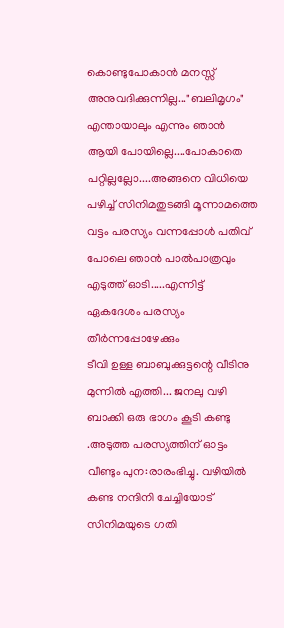കൊണ്ടുപോകാൻ മനസ്സ്‌ അനുവദിക്കുന്നില്ല..."ബലിമൃഗം" എന്തായാലും എന്നും ഞാൻ ആയി പോയില്ലെ....പോകാതെ പറ്റില്ലല്ലോ....അങ്ങനെ വിധിയെ പഴിച്ച്‌ സിനിമതുടങ്ങി മൂന്നാമത്തെ വട്ടം പരസ്യം വന്നപ്പോൾ പതിവ് പോലെ ഞാൻ പാൽപാത്രവും എടുത്ത് ഓടി.....എന്നിട്ട്‌ ഏകദേശം പരസ്യം തീർന്നപ്പോഴേക്കും
ടീവി ഉള്ള ബാബുക്കുട്ടന്റെ വീടിനു മുന്നിൽ എത്തി... ജനലു വഴി ബാക്കി ഒരു ഭാഗം കൂടി കണ്ടു .അടുത്ത പരസ്യത്തിന് ഓട്ടം വീണ്ടും പുന:രാരംഭിച്ചു. വഴിയിൽ കണ്ട നന്ദിനി ചേച്ചിയോട് സിനിമയുടെ ഗതി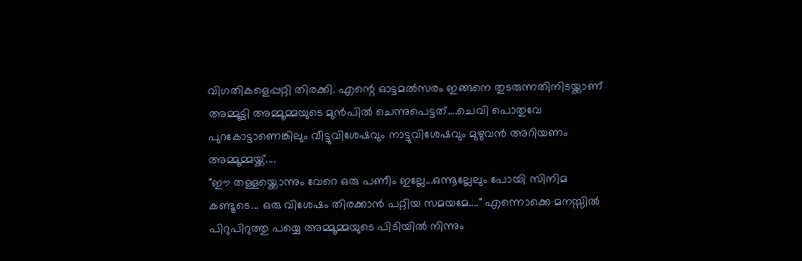വിഗതികളെപ്പറ്റി തിരക്കി. എന്റെ ഓട്ടമൽസരം ഇങ്ങനെ തുടരുന്നതിനിടയ്ക്കാണ് അമ്മൂട്ടി അമ്മൂമ്മയുടെ മുൻപിൽ ചെന്നുപെട്ടത്....ചെവി പൊതുവേ പുറകോട്ടാണെങ്കിലും വീട്ടുവിശേഷവും നാട്ടുവിശേഷവും മുഴുവൻ അറിയണം അമ്മൂമ്മയ്ക്ക്‌....
"ഈ തള്ളയ്ക്കൊന്നും വേറെ ഒരു പണീം ഇല്ലേ...ഒന്നൂല്ലേലും പോയി സിനിമ കണ്ടൂടെ... ഒരു വിശേഷം തിരക്കാൻ പറ്റിയ സമയമേ...." എന്നൊക്കെ മനസ്സിൽ പിറുപിറുത്തു പയ്യെ അമ്മൂമ്മയുടെ പിടിയിൽ നിന്നും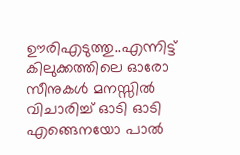ഊരിഎടുത്തു..എന്നിട്ട് കിലുക്കത്തിലെ ഓരോ സീനുകൾ മനസ്സിൽ വിചാരിച്ച് ഓടി ഓടി എങ്ങെനയോ പാൽ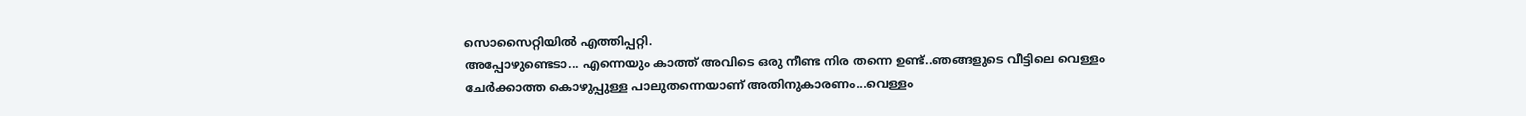സൊസൈറ്റിയിൽ എത്തിപ്പറ്റി.
അപ്പോഴുണ്ടെടാ... എന്നെയും കാത്ത് അവിടെ ഒരു നീണ്ട നിര തന്നെ ഉണ്ട്..ഞങ്ങളുടെ വീട്ടിലെ വെള്ളം ചേർക്കാത്ത കൊഴുപ്പുള്ള പാലുതന്നെയാണ്‌ അതിനുകാരണം...വെള്ളം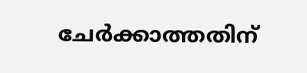ചേർക്കാത്തതിന്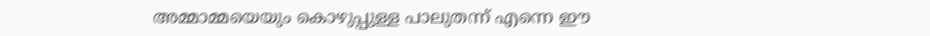അമ്മാമ്മയെയും കൊഴുപ്പുള്ള പാലുതന്ന് എന്നെ ഈ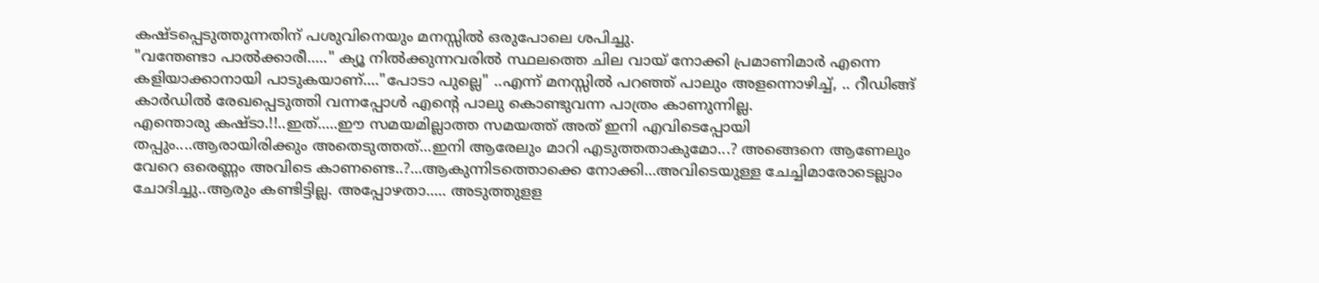കഷ്‌ടപ്പെടുത്തുന്നതിന് പശുവിനെയും മനസ്സിൽ ഒരുപോലെ ശപിച്ചു.
"വന്തേണ്ടാ പാൽക്കാരീ....." ക്യൂ നിൽക്കുന്നവരിൽ സ്ഥലത്തെ ചില വായ് നോക്കി പ്രമാണിമാർ എന്നെ കളിയാക്കാനായി പാടുകയാണ്...."പോടാ പുല്ലെ" ..എന്ന് മനസ്സിൽ പറഞ്ഞ് പാലും അളന്നൊഴിച്ച്, .. റീഡിങ്ങ് കാർഡിൽ രേഖപ്പെടുത്തി വന്നപ്പോൾ എന്റെ പാലു കൊണ്ടുവന്ന പാത്രം കാണുന്നില്ല.
എന്തൊരു കഷ്ടാ.!!..ഇത്.....ഈ സമയമില്ലാത്ത സമയത്ത് അത് ഇനി എവിടെപ്പോയി തപ്പും....ആരായിരിക്കും അതെടുത്തത്...ഇനി ആരേലും മാറി എടുത്തതാകുമോ...? അങ്ങെനെ ആണേലും വേറെ ഒരെണ്ണം അവിടെ കാണണ്ടെ..?...ആകുന്നിടത്തൊക്കെ നോക്കി...അവിടെയുള്ള ചേച്ചിമാരോടെല്ലാം ചോദിച്ചു..ആരും കണ്ടിട്ടില്ല. അപ്പോഴതാ..... അടുത്തുളള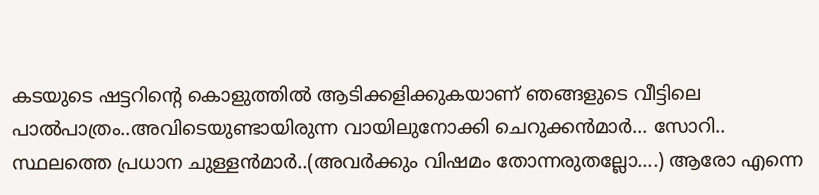കടയുടെ ഷട്ടറിന്റെ കൊളുത്തിൽ ആടിക്കളിക്കുകയാണ് ഞങ്ങളുടെ വീട്ടിലെ പാൽപാത്രം..അവിടെയുണ്ടായിരുന്ന വായിലുനോക്കി ചെറുക്കൻമാർ... സോറി.. സ്ഥലത്തെ പ്രധാന ചുള്ളൻമാർ..(അവർക്കും വിഷമം തോന്നരുതല്ലോ....) ആരോ എന്നെ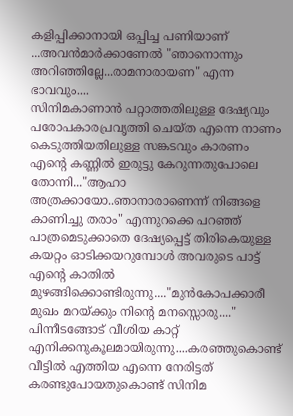കളിപ്പിക്കാനായി ഒപ്പിച്ച പണിയാണ് ...അവൻമാർക്കാണേൽ "ഞാനൊന്നും അറിഞ്ഞില്ലേ...രാമനാരായണ" എന്ന ഭാവവും....
സിനിമകാണാൻ പറ്റാത്തതിലുള്ള ദേഷ്യവും പരോപകാരപ്രവൃത്തി ചെയ്ത എന്നെ നാണം കെടുത്തിയതിലുള്ള സങ്കടവും കാരണം എന്റെ കണ്ണിൽ ഇരുട്ടു കേറുന്നതുപോലെ തോന്നി..."ആഹാ
അത്രക്കായോ..ഞാനാരാണെന്ന് നിങ്ങളെ കാണിച്ചു തരാം" എന്നുറക്കെ പറഞ്ഞ് പാത്രമെടുക്കാതെ ദേഷ്യപ്പെട്ട് തിരികെയുള്ള കയറ്റം ഓടിക്കയറുമ്പോൾ അവരുടെ പാട്ട് എന്റെ കാതിൽ മുഴങ്ങിക്കൊണ്ടിരുന്നു...."മുൻകോപക്കാരീ മുഖം മറയ്ക്കും നിന്റെ മനസ്സൊരു...."
പിന്നീടങ്ങോട് വീശിയ കാറ്റ് എനിക്കനുകൂലമായിരുന്നു....കരഞ്ഞുകൊണ്ട് വീട്ടിൽ എത്തിയ എന്നെ നേരിട്ടത് കരണ്ടുപോയതുകൊണ്ട് സിനിമ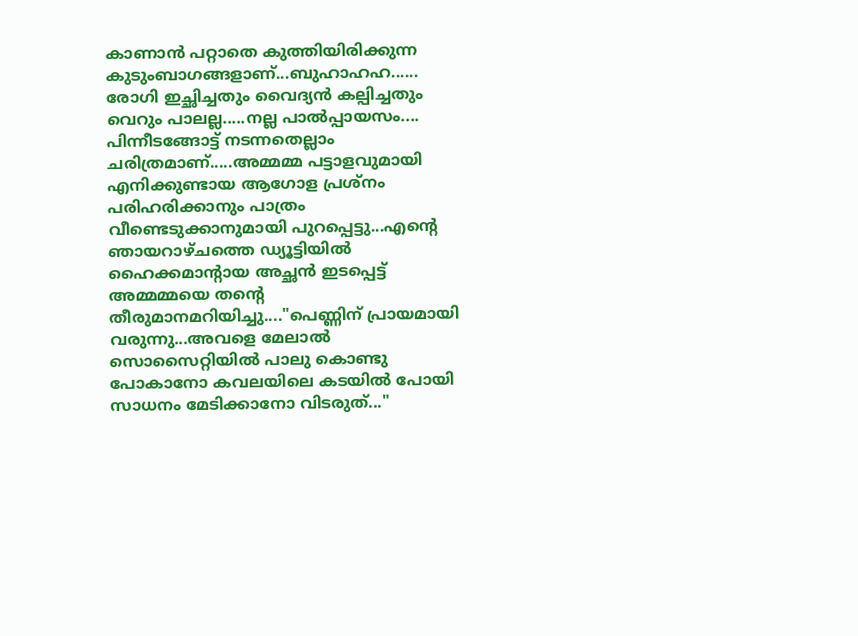കാണാൻ പറ്റാതെ കുത്തിയിരിക്കുന്ന കുടുംബാഗങ്ങളാണ്...ബുഹാഹഹ......
രോഗി ഇച്ഛിച്ചതും വൈദ്യൻ കല്പിച്ചതും വെറും പാലല്ല.....നല്ല പാൽപ്പായസം....
പിന്നീടങ്ങോട്ട് നടന്നതെല്ലാം ചരിത്രമാണ്.....അമ്മമ്മ പട്ടാളവുമായി എനിക്കുണ്ടായ ആഗോള പ്രശ്നം പരിഹരിക്കാനും പാത്രം വീണ്ടെടുക്കാനുമായി പുറപ്പെട്ടു...എന്റെ ഞായറാഴ്ചത്തെ ഡ്യൂട്ടിയിൽ ഹൈക്കമാന്റായ അച്ഛൻ ഇടപ്പെട്ട്‌ അമ്മമ്മയെ തന്റെ തീരുമാനമറിയിച്ചു...."പെണ്ണിന് പ്രായമായി വരുന്നു...അവളെ മേലാൽ സൊസൈറ്റിയിൽ പാലു കൊണ്ടു പോകാനോ കവലയിലെ കടയിൽ പോയി സാധനം മേടിക്കാനോ വിടരുത്‌..."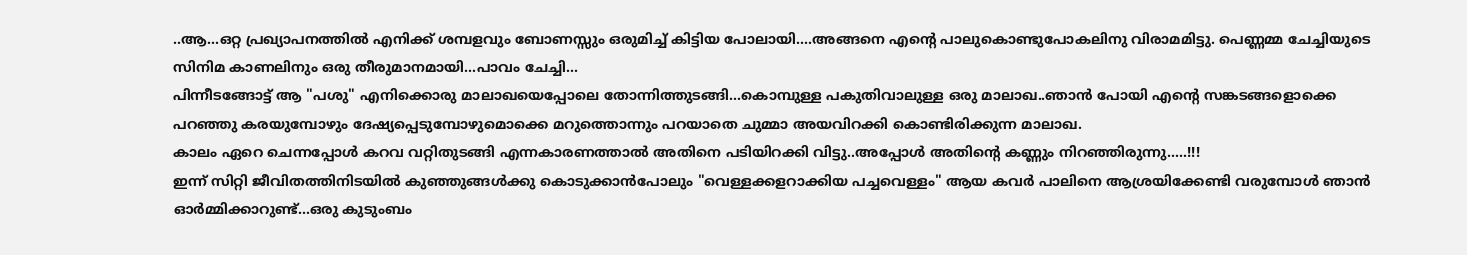..ആ...ഒറ്റ പ്രഖ്യാപനത്തിൽ എനിക്ക് ശമ്പളവും ബോണസ്സും ഒരുമിച്ച് കിട്ടിയ പോലായി....അങ്ങനെ എന്റെ പാലുകൊണ്ടുപോകലിനു വിരാമമിട്ടു. പെണ്ണമ്മ ചേച്ചിയുടെ സിനിമ കാണലിനും ഒരു തീരുമാനമായി...പാവം ചേച്ചി...
പിന്നീടങ്ങോട്ട് ആ "പശു" എനിക്കൊരു മാലാഖയെപ്പോലെ തോന്നിത്തുടങ്ങി...കൊമ്പുള്ള പകുതിവാലുള്ള ഒരു മാലാഖ..ഞാൻ പോയി എന്റെ സങ്കടങ്ങളൊക്കെ പറഞ്ഞു കരയുമ്പോഴും ദേഷ്യപ്പെടുമ്പോഴുമൊക്കെ മറുത്തൊന്നും പറയാതെ ചുമ്മാ അയവിറക്കി കൊണ്ടിരിക്കുന്ന മാലാഖ.
കാലം ഏറെ ചെന്നപ്പോൾ കറവ വറ്റിതുടങ്ങി എന്നകാരണത്താൽ അതിനെ പടിയിറക്കി വിട്ടു..അപ്പോൾ അതിന്റെ കണ്ണും നിറഞ്ഞിരുന്നു.....!!!
ഇന്ന് സിറ്റി ജീവിതത്തിനിടയിൽ കുഞ്ഞുങ്ങൾക്കു കൊടുക്കാൻപോലും "വെള്ളക്കളറാക്കിയ പച്ചവെള്ളം" ആയ കവർ പാലിനെ ആശ്രയിക്കേണ്ടി വരുമ്പോൾ ഞാൻ ഓർമ്മിക്കാറുണ്ട്...ഒരു കുടുംബം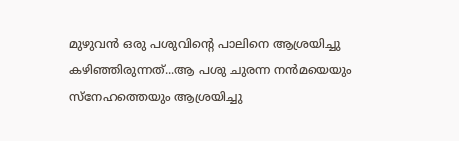മുഴുവൻ ഒരു പശുവിന്റെ പാലിനെ ആശ്രയിച്ചു കഴിഞ്ഞിരുന്നത്...ആ പശു ചുരന്ന നൻമയെയും സ്നേഹത്തെയും ആശ്രയിച്ചു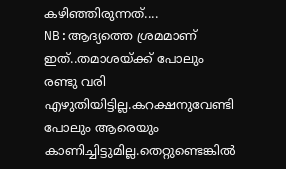കഴിഞ്ഞിരുന്നത്....
NB:ആദ്യത്തെ ശ്രമമാണ് ഇത്..തമാശയ്ക്ക് പോലും രണ്ടു വരി എഴുതിയിട്ടില്ല.കറക്ഷനുവേണ്ടി പോലും ആരെയും കാണിച്ചിട്ടുമില്ല.തെറ്റുണ്ടെങ്കിൽ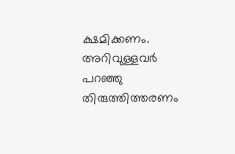ക്ഷമിക്കണം. അറിവുള്ളവർ പറഞ്ഞു തിരുത്തിത്തരണം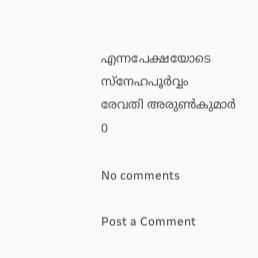എന്നപേക്ഷയോടെ
സ്നേഹപൂർവ്വം
രേവതി അരുൺകുമാർ
0

No comments

Post a Comment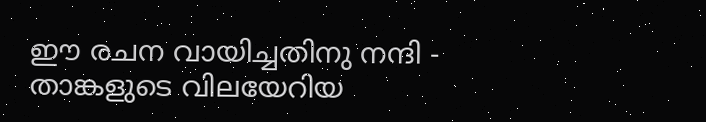ഈ രചന വായിച്ചതിനു നന്ദി - താങ്കളുടെ വിലയേറിയ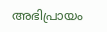അഭിപ്രായം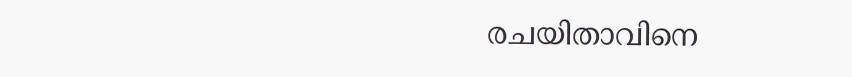രചയിതാവിനെ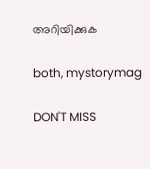അറിയിക്കുക

both, mystorymag

DON'T MISS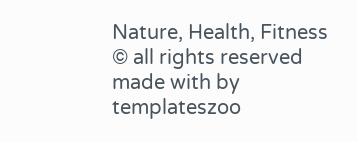Nature, Health, Fitness
© all rights reserved
made with by templateszoo